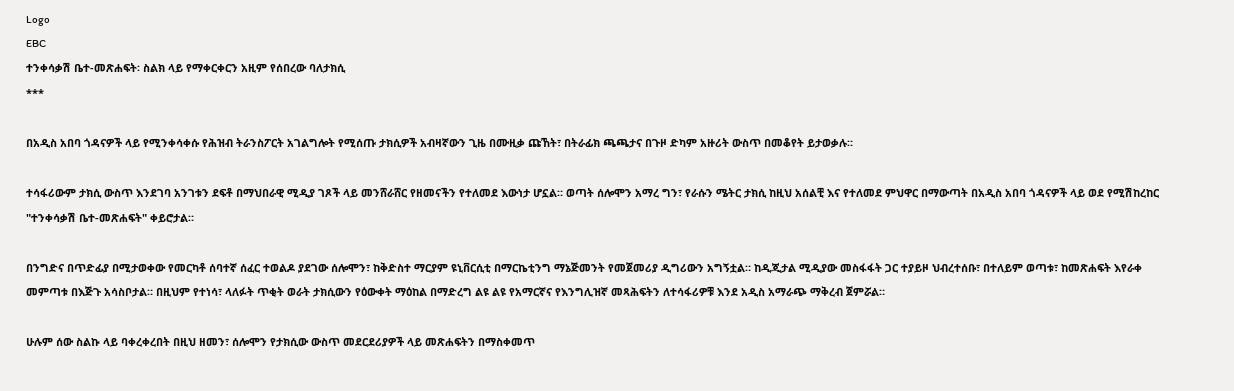Logo
EBC
ተንቀሳቃሽ ቤተ-መጽሐፍት፡ ስልክ ላይ የማቀርቀርን አዚም የሰበረው ባለታክሲ
***

በአዲስ አበባ ጎዳናዎች ላይ የሚንቀሳቀሱ የሕዝብ ትራንስፖርት አገልግሎት የሚሰጡ ታክሲዎች አብዛኛውን ጊዜ በሙዚቃ ጩኸት፣ በትራፊክ ጫጫታና በጉዞ ድካም አዙሪት ውስጥ በመቆየት ይታወቃሉ።

ተሳፋሪውም ታክሲ ውስጥ እንደገባ አንገቱን ደፍቶ በማህበራዊ ሚዲያ ገጾች ላይ መንሸራሸር የዘመናችን የተለመደ እውነታ ሆኗል። ወጣት ሰሎሞን አማረ ግን፣ የራሱን ሜትር ታክሲ ከዚህ አሰልቺ እና የተለመደ ምህዋር በማውጣት በአዲስ አበባ ጎዳናዎች ላይ ወደ የሚሽከረከር "ተንቀሳቃሽ ቤተ-መጽሐፍት" ቀይሮታል።

በንግድና በጥድፊያ በሚታወቀው የመርካቶ ሰባተኛ ሰፈር ተወልዶ ያደገው ሰሎሞን፣ ከቅድስተ ማርያም ዩኒቨርሲቲ በማርኬቲንግ ማኔጅመንት የመጀመሪያ ዲግሪውን አግኝቷል። ከዲጂታል ሚዲያው መስፋፋት ጋር ተያይዞ ህብረተሰቡ፣ በተለይም ወጣቱ፣ ከመጽሐፍት እየራቀ መምጣቱ በእጅጉ አሳስቦታል። በዚህም የተነሳ፣ ላለፉት ጥቂት ወራት ታክሲውን የዕውቀት ማዕከል በማድረግ ልዩ ልዩ የአማርኛና የእንግሊዝኛ መጻሕፍትን ለተሳፋሪዎቹ እንደ አዲስ አማራጭ ማቅረብ ጀምሯል።

ሁሉም ሰው ስልኩ ላይ ባቀረቀረበት በዚህ ዘመን፣ ሰሎሞን የታክሲው ውስጥ መደርደሪያዎች ላይ መጽሐፍትን በማስቀመጥ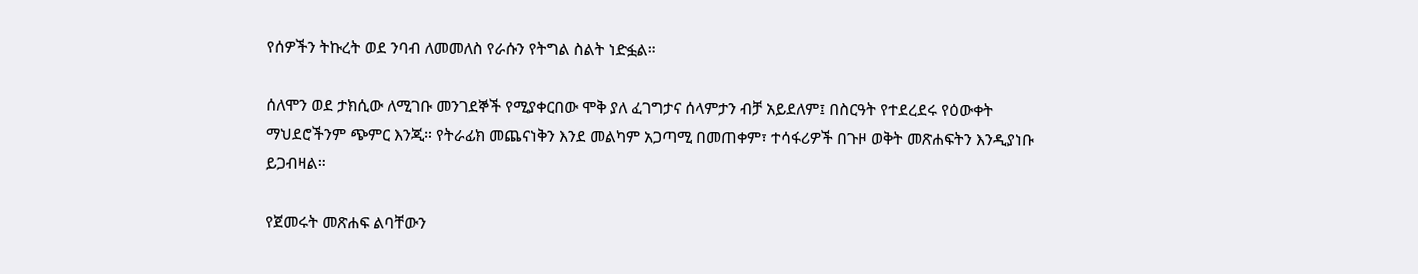የሰዎችን ትኩረት ወደ ንባብ ለመመለስ የራሱን የትግል ስልት ነድፏል።

ሰለሞን ወደ ታክሲው ለሚገቡ መንገደኞች የሚያቀርበው ሞቅ ያለ ፈገግታና ሰላምታን ብቻ አይደለም፤ በስርዓት የተደረደሩ የዕውቀት ማህደሮችንም ጭምር እንጂ። የትራፊክ መጨናነቅን እንደ መልካም አጋጣሚ በመጠቀም፣ ተሳፋሪዎች በጉዞ ወቅት መጽሐፍትን እንዲያነቡ ይጋብዛል።

የጀመሩት መጽሐፍ ልባቸውን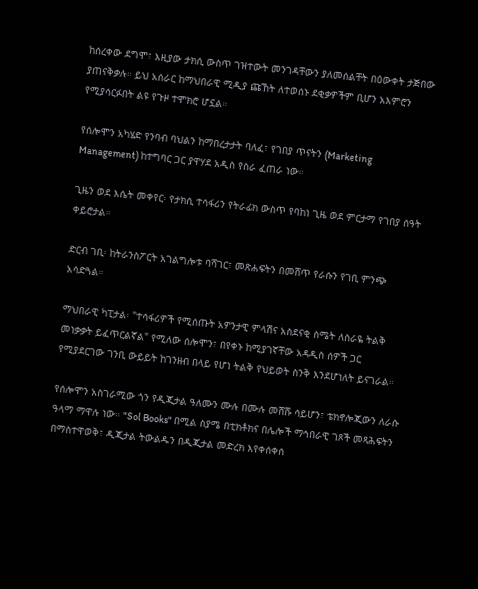ከሰረቀው ደግሞ፣ እዚያው ታክሲ ውስጥ ገዝተውት መንገዳቸውን ያለመሰልቸት በዕውቀት ታጅበው ያጠናቅቃሉ። ይህ አሰራር ከማህበራዊ ሚዲያ ጩኸት ለተወሰኑ ደቂቃዎችም ቢሆን አእምሮን የሚያሳርፉበት ልዩ የጉዞ ተሞክሮ ሆኗል።

የሰሎሞን አካሄድ የንባብ ባህልን ከማበረታታት ባለፈ፣ የገበያ ጥናትን (Marketing Management) ከተግባር ጋር ያዋሃደ አዲስ የስራ ፈጠራ ነው።

ጊዜን ወደ እሴት መቀየር፡ የታክሲ ተሳፋሪን የትራፊክ ውስጥ የባከነ ጊዜ ወደ ምርታማ የገበያ ሰዓት ቀይሮታል።

ድርብ ገቢ፡ ከትራንስፖርት አገልግሎቱ ባሻገር፣ መጽሐፍትን በመሸጥ የራሱን የገቢ ምንጭ አሳድጓል።

ማህበራዊ ካፒታል፡ "ተሳፋሪዎች የሚሰጡት አዎንታዊ ምላሽና አስደናቂ ስሜት ለስራዬ ትልቅ መነቃቃት ይፈጥርልኛል" የሚለው ሰሎሞን፣ በየቀኑ ከሚያገኛቸው አዳዲስ ሰዎች ጋር የሚያደርገው ገንቢ ውይይት ከገንዘብ በላይ የሆነ ትልቅ የህይወት ስንቅ እንደሆነለት ይናገራል።

የሰሎሞን አስገራሚው ጎን የዲጂታል ዓለሙን ሙሉ በሙሉ መሸሹ ሳይሆን፣ ቴክኖሎጂውን ለራሱ ዓላማ ማዋሉ ነው። "Sol Books" በሚል ስያሜ በቲክቶክና በሌሎች ማኅበራዊ ገጾች መጻሕፍትን በማስተዋወቅ፣ ዲጂታል ትውልዱን በዲጂታል መድረክ እየቀሰቀሰ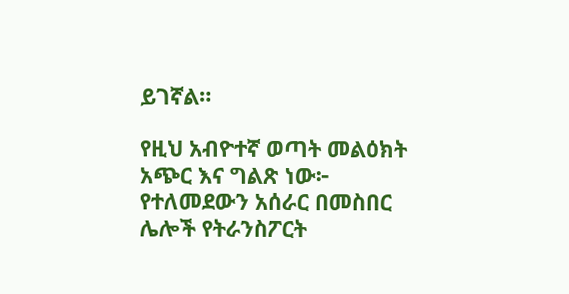ይገኛል።

የዚህ አብዮተኛ ወጣት መልዕክት አጭር እና ግልጽ ነው፦ የተለመደውን አሰራር በመስበር ሌሎች የትራንስፖርት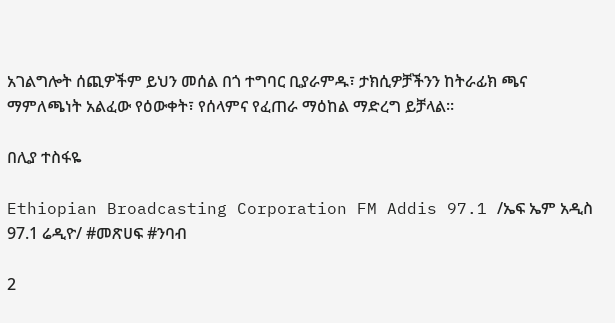አገልግሎት ሰጪዎችም ይህን መሰል በጎ ተግባር ቢያራምዱ፣ ታክሲዎቻችንን ከትራፊክ ጫና ማምለጫነት አልፈው የዕውቀት፣ የሰላምና የፈጠራ ማዕከል ማድረግ ይቻላል።

በሊያ ተስፋዬ

Ethiopian Broadcasting Corporation FM Addis 97.1 /ኤፍ ኤም አዲስ 97.1 ሬዲዮ/ #መጽሀፍ #ንባብ

2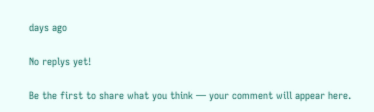days ago

No replys yet!

Be the first to share what you think — your comment will appear here.